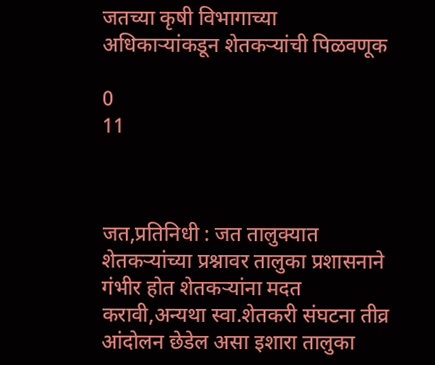जतच्या कृषी विभागाच्या अधिकाऱ्यांकडून शेतकऱ्यांची पिळवणूक

0
11



जत,प्रतिनिधी : जत तालुक्यात शेतकऱ्यांच्या प्रश्नावर तालुका प्रशासनाने गंभीर होत शेतकऱ्यांना मदत करावी,अन्यथा स्वा.शेतकरी संघटना तीव्र आंदोलन छेडेल असा इशारा तालुका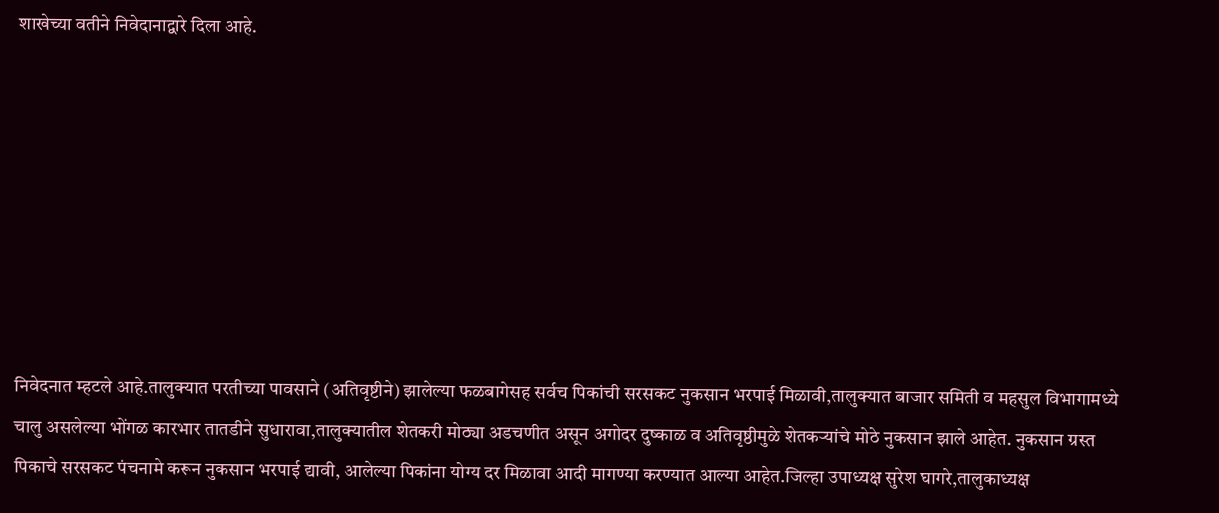शाखेच्या वतीने निवेदानाद्वारे दिला आहे.








निवेदनात म्हटले आहे.तालुक्यात परतीच्या पावसाने (अतिवृष्टीने) झालेल्या फळबागेसह सर्वच पिकांची सरसकट नुकसान भरपाई मिळावी,तालुक्यात बाजार समिती व महसुल विभागामध्ये चालु असलेल्या भोंगळ कारभार तातडीने सुधारावा,तालुक्यातील शेतकरी मोठ्या अडचणीत असून अगोदर दुष्काळ व अतिवृष्ठीमुळे शेतकऱ्यांचे मोठे नुकसान झाले आहेत. नुकसान ग्रस्त पिकाचे सरसकट पंचनामे करून नुकसान भरपाई द्यावी, आलेल्या पिकांना योग्य दर मिळावा आदी मागण्या करण्यात आल्या आहेत.जिल्हा उपाध्यक्ष सुरेश घागरे,तालुकाध्यक्ष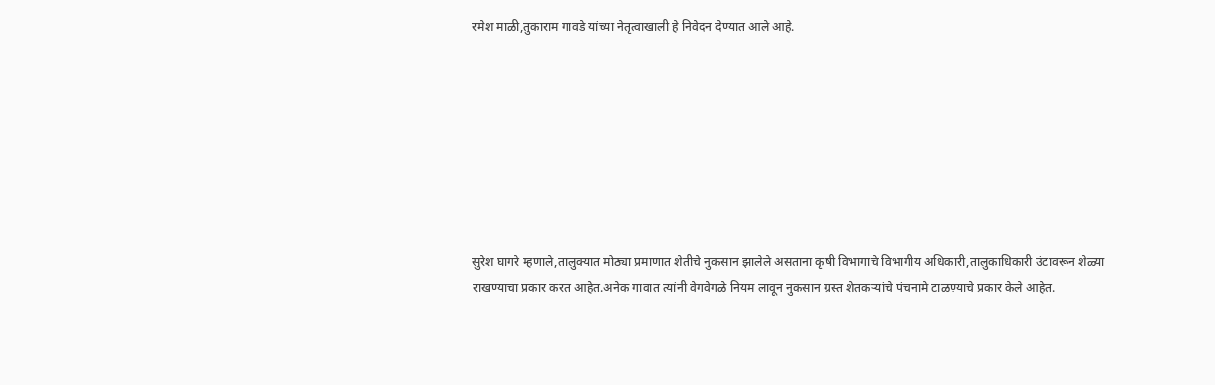रमेश माळी,तुकाराम गावडे यांच्या‌ नेतृत्वाखाली हे‌ निवेदन देण्यात आले आहे.








सुरेश घागरे‌ म्हणाले,तालुक्यात मोठ्या प्रमाणात शेतीचे नुकसान झालेले असताना कृषी विभागाचे विभागीय अधिकारी,तालुकाधिकारी उंटावरून शेळ्या राखण्याचा प्रकार करत आहेत.अनेक गावात त्यांनी वेगवेगळे नियम लावून नुकसान ग्रस्त शेतकऱ्यांचे पंचनामे टाळण़्याचे प्रकार केले आहेत.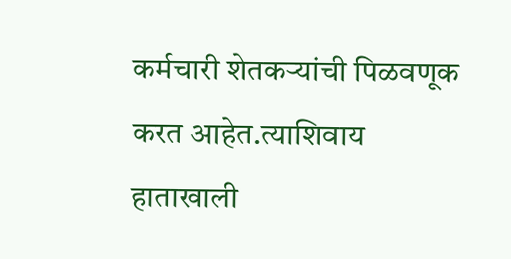कर्मचारी शेतकऱ्यांची पिळवणूक करत आहेत.त्याशिवाय हाताखाली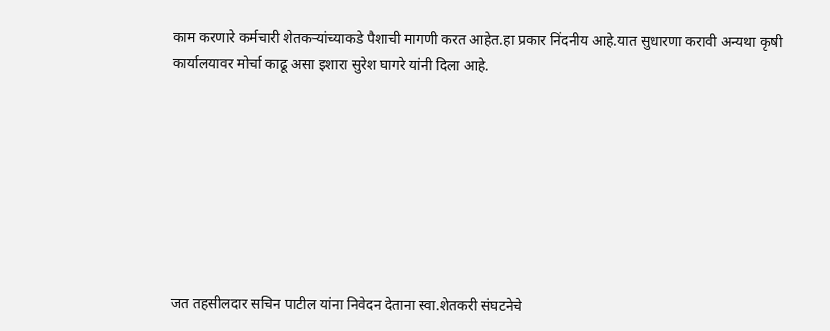काम करणारे कर्मचारी शेतकऱ्यांच्याकडे पैशाची मागणी करत आहेत.हा प्रकार निंदनीय आहे.यात ‌सुधारणा करावी अन्यथा कृषी कार्यालयावर मोर्चा काढू असा इशारा सुरेश घागरे यांनी दिला आहे.








जत‌ तहसीलदार सचिन पाटील यांना निवेदन देताना स्वा.शेतकरी संघटनेचे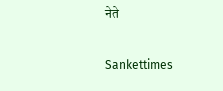नेते

Sankettimes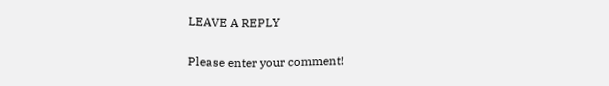LEAVE A REPLY

Please enter your comment!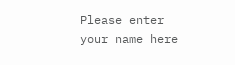Please enter your name here